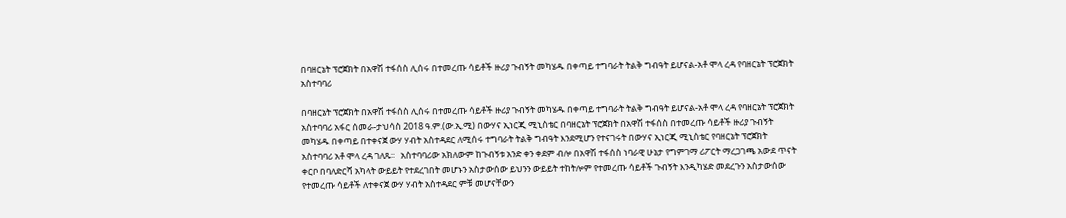በባዘርኔት ፕሮጀክት በአዋሽ ተፋሰስ ሊሰሩ በተመረጡ ሳይቶች ዙሪያ ጉብኝት መካሄዱ በቀጣይ ተግባራት ትልቅ ግብዓት ይሆናል-አቶ ሞላ ረዳ የባዘርኔት ፕሮጀክት አስተባባሪ

በባዘርኔት ፕሮጀክት በአዋሽ ተፋሰስ ሊሰሩ በተመረጡ ሳይቶች ዙሪያ ጉብኝት መካሄዱ በቀጣይ ተግባራት ትልቅ ግብዓት ይሆናል-አቶ ሞላ ረዳ የባዘርኔት ፕሮጀክት አስተባባሪ አፋር ሰመራ-ታህሳስ 2018 ዓ.ም.(ው.ኢ.ሚ) በውሃና ኢነርጂ ሚኒስቴር በባዘርኔት ፕሮጀክት በአዋሽ ተፋሰስ በተመረጡ ሳይቶች ዙሪያ ጉብኝት መካሄዱ በቀጣይ በተቀናጀ ውሃ ሃብት አስተዳደር ለሚሰሩ ተግባራት ትልቅ ግብዓት እንደሚሆን የተናገሩት በውሃና ኢነርጂ ሚኒስቴር የባዘርኔት ፕሮጀክት አስተባባሪ አቶ ሞላ ረዳ ገለጹ፡፡   አስተባባሪው አክለውም ከጉብኝቱ አንድ ቀን ቀደም ብሎ በአዋሽ ተፋሰስ ነባራዊ ሁኔታ የግምገማ ሪፖርት ማረጋገጫ አውደ ጥናት ቀርቦ በባለድርሻ አካላት ውይይት የተደረገበት መሆኑን አስታውሰው ይህንን ውይይት ተከትሎም የተመረጡ ሳይቶች ጉብኝት እንዲካሄድ መደረጉን አስታውሰው የተመረጡ ሳይቶች ለተቀናጀ ውሃ ሃብት አስተዳደር ምቹ መሆናቸውን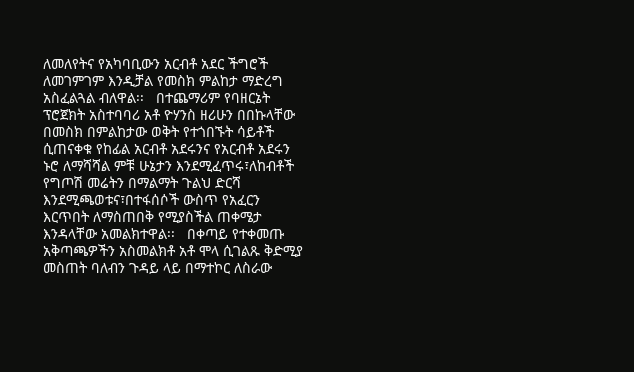ለመለየትና የአካባቢውን አርብቶ አደር ችግሮች ለመገምገም እንዲቻል የመስክ ምልከታ ማድረግ አስፈልጓል ብለዋል፡፡   በተጨማሪም የባዘርኔት ፕሮጀክት አስተባባሪ አቶ ዮሃንስ ዘሪሁን በበኩላቸው በመስክ በምልከታው ወቅት የተጎበኙት ሳይቶች ሲጠናቀቁ የከፊል አርብቶ አደሩንና የአርብቶ አደሩን ኑሮ ለማሻሻል ምቹ ሁኔታን እንደሚፈጥሩ፣ለከብቶች የግጦሽ መሬትን በማልማት ጉልህ ድርሻ እንደሚጫወቱና፣በተፋሰሶች ውስጥ የአፈርን እርጥበት ለማስጠበቅ የሚያስችል ጠቀሜታ እንዳላቸው አመልክተዋል፡፡   በቀጣይ የተቀመጡ አቅጣጫዎችን አስመልክቶ አቶ ሞላ ሲገልጹ ቅድሚያ መስጠት ባለብን ጉዳይ ላይ በማተኮር ለስራው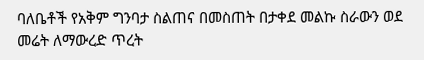ባለቤቶች የአቅም ግንባታ ስልጠና በመስጠት በታቀደ መልኩ ስራውን ወደ መሬት ለማውረድ ጥረት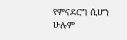የምናደርግ ሲሆን ሁሉም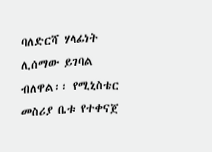ባለድርሻ ሃላፊነት ሊሰማው ይገባል ብለዋል፡፡ የሚኒስቴር መስሪያ ቤቱ የተቀናጀ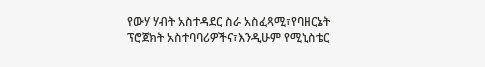የውሃ ሃብት አስተዳደር ስራ አስፈጻሚ፣የባዘርኔት ፕሮጀክት አስተባባሪዎችና፣እንዲሁም የሚኒስቴር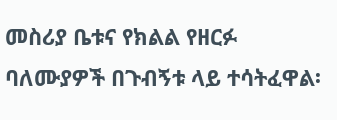መስሪያ ቤቱና የክልል የዘርፉ ባለሙያዎች በጉብኝቱ ላይ ተሳትፈዋል፡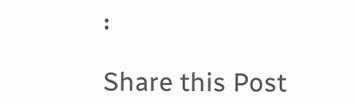፡

Share this Post